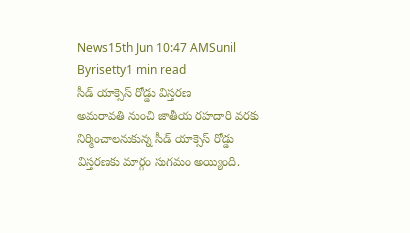News15th Jun 10:47 AMSunil Byrisetty1 min read
సీడ్ యాక్సెస్ రోడ్డు విస్తరణ
అమరావతి నుంచి జాతీయ రహదారి వరకు నిర్మించాలనుకున్న సీడ్ యాక్సెస్ రోడ్డు విస్తరణకు మార్గం సుగమం అయ్యింది.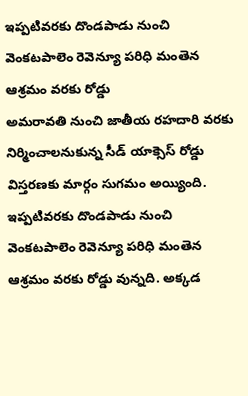ఇప్పటివరకు దొండపాడు నుంచి వెంకటపాలెం రెవెన్యూ పరిధి మంతెన ఆశ్రమం వరకు రోడ్డు
అమరావతి నుంచి జాతీయ రహదారి వరకు నిర్మించాలనుకున్న సీడ్ యాక్సెస్ రోడ్డు విస్తరణకు మార్గం సుగమం అయ్యింది.
ఇప్పటివరకు దొండపాడు నుంచి వెంకటపాలెం రెవెన్యూ పరిధి మంతెన ఆశ్రమం వరకు రోడ్డు వున్నది. అక్కడ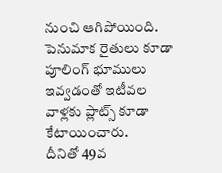నుంచి ఆగిపోయింది. పెనుమాక రైతులు కూడా పూలింగ్ భూములు ఇవ్వడంతో ఇటీవల వాళ్లకు ప్లాట్స్ కూడా కేటాయించారు.
దీనితో 49వ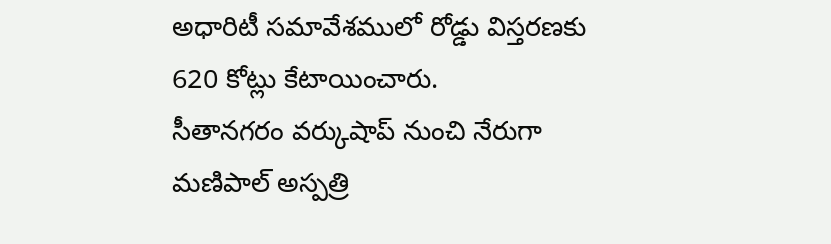అధారిటీ సమావేశములో రోడ్డు విస్తరణకు 620 కోట్లు కేటాయించారు.
సీతానగరం వర్కుషాప్ నుంచి నేరుగా మణిపాల్ అస్పత్రి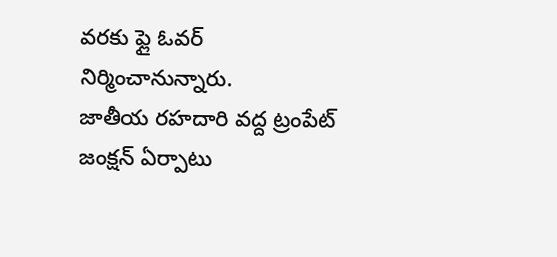వరకు ఫ్లై ఓవర్ నిర్మించానున్నారు.
జాతీయ రహదారి వద్ద ట్రంపేట్ జంక్షన్ ఏర్పాటు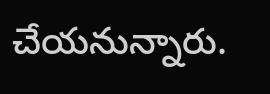చేయనున్నారు.